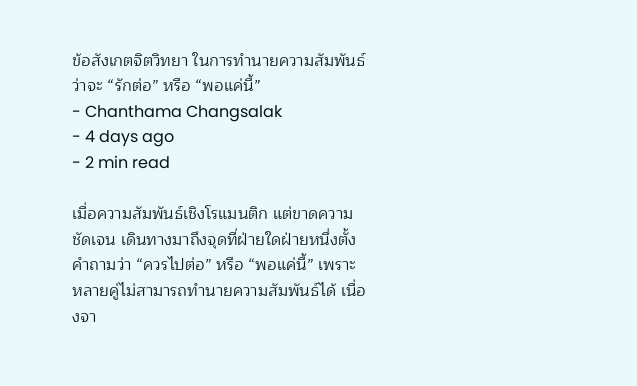ข้อสังเกตจิตวิทยา ในการทำนายความสัมพันธ์ว่าจะ “รักต่อ” หรือ “พอแค่นี้”
- Chanthama Changsalak
- 4 days ago
- 2 min read

เมื่อความสัมพันธ์เชิงโรแมนติก แต่ขาดความชัดเจน เดินทางมาถึงจุดที่ฝ่ายใดฝ่ายหนึ่งตั้งคำถามว่า “ควรไปต่อ” หรือ “พอแค่นี้” เพราะหลายคู่ไม่สามารถทำนายความสัมพันธ์ได้ เนื่องจา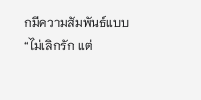กมีความสัมพันธ์แบบ “ไม่เลิกรัก แต่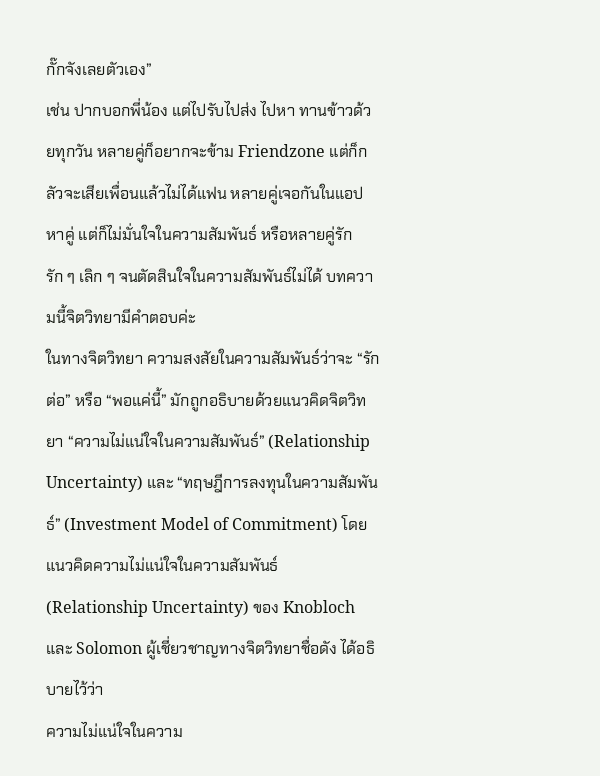กั๊กจังเลยตัวเอง”
เช่น ปากบอกพี่น้อง แต่ไปรับไปส่ง ไปหา ทานข้าวด้วยทุกวัน หลายคู่ก็อยากจะข้าม Friendzone แต่ก็กลัวจะเสียเพื่อนแล้วไม่ได้แฟน หลายคู่เจอกันในแอปหาคู่ แต่ก็ไม่มั่นใจในความสัมพันธ์ หรือหลายคู่รัก รัก ๆ เลิก ๆ จนตัดสินใจในความสัมพันธ์ไม่ได้ บทความนี้จิตวิทยามีคำตอบค่ะ
ในทางจิตวิทยา ความสงสัยในความสัมพันธ์ว่าจะ “รักต่อ” หรือ “พอแค่นี้” มักถูกอธิบายด้วยแนวคิดจิตวิทยา “ความไม่แน่ใจในความสัมพันธ์” (Relationship Uncertainty) และ “ทฤษฎีการลงทุนในความสัมพันธ์” (Investment Model of Commitment) โดยแนวคิดความไม่แน่ใจในความสัมพันธ์ (Relationship Uncertainty) ของ Knobloch และ Solomon ผู้เชี่ยวชาญทางจิตวิทยาชื่อดัง ได้อธิบายไว้ว่า
ความไม่แน่ใจในความ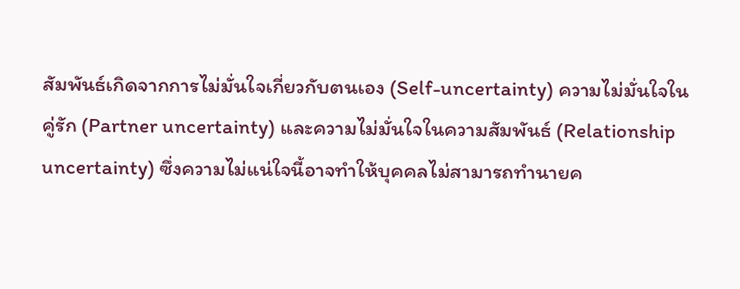สัมพันธ์เกิดจากการไม่มั่นใจเกี่ยวกับตนเอง (Self-uncertainty) ความไม่มั่นใจในคู่รัก (Partner uncertainty) และความไม่มั่นใจในความสัมพันธ์ (Relationship uncertainty) ซึ่งความไม่แน่ใจนี้อาจทำให้บุคคลไม่สามารถทำนายค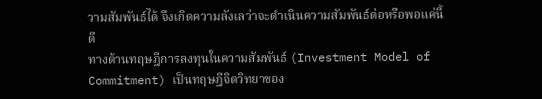วามสัมพันธ์ได้ จึงเกิดความลังเลว่าจะดำเนินความสัมพันธ์ต่อหรือพอแค่นี้ดี
ทางด้านทฤษฎีการลงทุนในความสัมพันธ์ (Investment Model of Commitment) เป็นทฤษฎีจิตวิทยาของ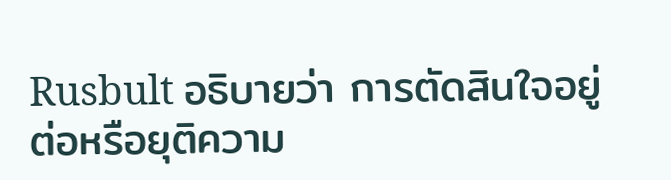Rusbult อธิบายว่า การตัดสินใจอยู่ต่อหรือยุติความ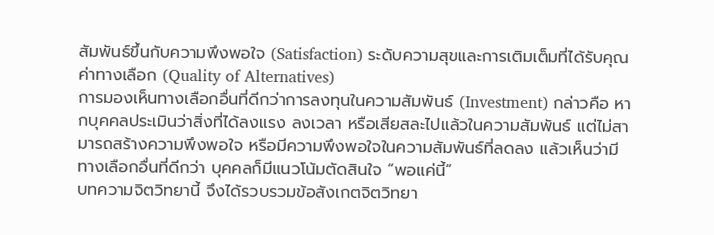สัมพันธ์ขึ้นกับความพึงพอใจ (Satisfaction) ระดับความสุขและการเติมเต็มที่ได้รับคุณค่าทางเลือก (Quality of Alternatives)
การมองเห็นทางเลือกอื่นที่ดีกว่าการลงทุนในความสัมพันธ์ (Investment) กล่าวคือ หากบุคคลประเมินว่าสิ่งที่ได้ลงแรง ลงเวลา หรือเสียสละไปแล้วในความสัมพันธ์ แต่ไม่สามารถสร้างความพึงพอใจ หรือมีความพึงพอใจในความสัมพันธ์ที่ลดลง แล้วเห็นว่ามีทางเลือกอื่นที่ดีกว่า บุคคลก็มีแนวโน้มตัดสินใจ “พอแค่นี้”
บทความจิตวิทยานี้ จึงได้รวบรวมข้อสังเกตจิตวิทยา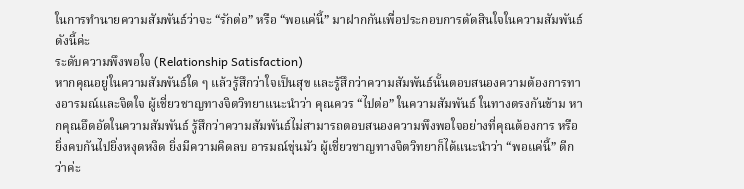ในการทำนายความสัมพันธ์ว่าจะ “รักต่อ” หรือ “พอแค่นี้” มาฝากกันเพื่อประกอบการตัดสินใจในความสัมพันธ์ ดังนี้ค่ะ
ระดับความพึงพอใจ (Relationship Satisfaction)
หากคุณอยู่ในความสัมพันธ์ใด ๆ แล้วรู้สึกว่าใจเป็นสุข และรู้สึกว่าความสัมพันธ์นั้นตอบสนองความต้องการทางอารมณ์และจิตใจ ผู้เชี่ยวชาญทางจิตวิทยาแนะนำว่า คุณควร “ไปต่อ” ในความสัมพันธ์ ในทางตรงกันข้าม หากคุณอึดอัดในความสัมพันธ์ รู้สึกว่าความสัมพันธ์ไม่สามารถตอบสนองความพึงพอใจอย่างที่คุณต้องการ หรือยิ่งคบกันไปยิ่งหงุดหงิด ยิ่งมีความคิดลบ อารมณ์ขุ่นมัว ผู้เชี่ยวชาญทางจิตวิทยาก็ได้แนะนำว่า “พอแค่นี้” ดีกว่าค่ะ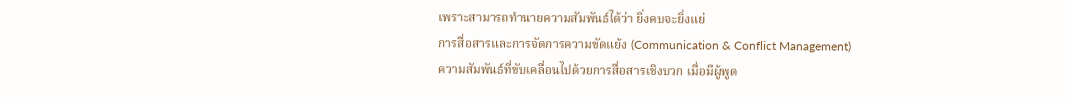เพราะสามารถทำนายความสัมพันธ์ได้ว่า ยิ่งคบจะยิ่งแย่
การสื่อสารและการจัดการความขัดแย้ง (Communication & Conflict Management)
ความสัมพันธ์ที่ขับเคลื่อนไปด้วยการสื่อสารเชิงบวก เมื่อมีผู้พูด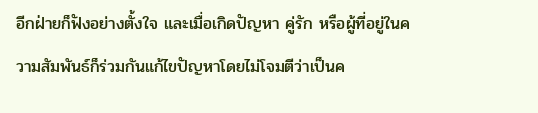อีกฝ่ายก็ฟังอย่างตั้งใจ และเมื่อเกิดปัญหา คู่รัก หรือผู้ที่อยู่ในความสัมพันธ์ก็ร่วมกันแก้ไขปัญหาโดยไม่โจมตีว่าเป็นค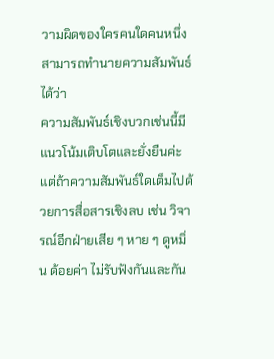วามผิดของใครคนใดคนหนึ่ง สามารถทำนายความสัมพันธ์ได้ว่า
ความสัมพันธ์เชิงบวกเช่นนี้มีแนวโน้มเติบโตและยั่งยืนค่ะ แต่ถ้าความสัมพันธ์ใดเต็มไปด้วยการสื่อสารเชิงลบ เช่น วิจารณ์อีกฝ่ายเสีย ๆ หาย ๆ ดูหมิ่น ด้อยค่า ไม่รับฟังกันและกัน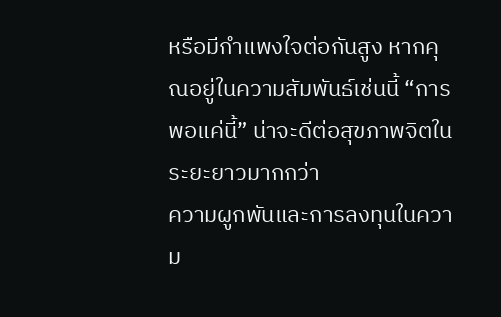หรือมีกำแพงใจต่อกันสูง หากคุณอยู่ในความสัมพันธ์เช่นนี้ “การพอแค่นี้” น่าจะดีต่อสุขภาพจิตในระยะยาวมากกว่า
ความผูกพันและการลงทุนในความ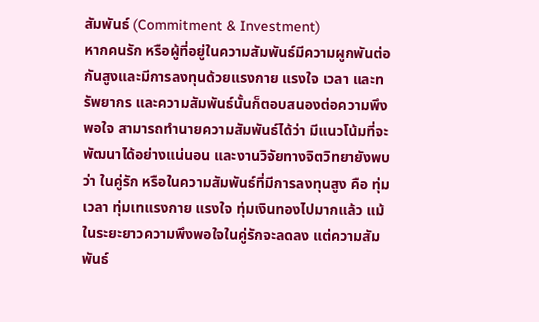สัมพันธ์ (Commitment & Investment)
หากคนรัก หรือผู้ที่อยู่ในความสัมพันธ์มีความผูกพันต่อกันสูงและมีการลงทุนด้วยแรงกาย แรงใจ เวลา และทรัพยากร และความสัมพันธ์นั้นก็ตอบสนองต่อความพึงพอใจ สามารถทำนายความสัมพันธ์ได้ว่า มีแนวโน้มที่จะพัฒนาได้อย่างแน่นอน และงานวิจัยทางจิตวิทยายังพบว่า ในคู่รัก หรือในความสัมพันธ์ที่มีการลงทุนสูง คือ ทุ่มเวลา ทุ่มเทแรงกาย แรงใจ ทุ่มเงินทองไปมากแล้ว แม้ในระยะยาวความพึงพอใจในคู่รักจะลดลง แต่ความสัมพันธ์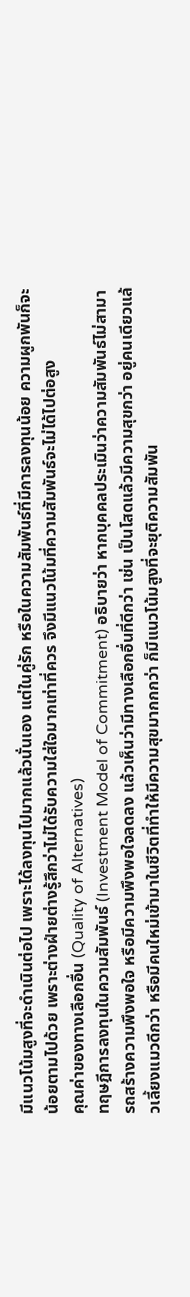มีแนวโน้มสูงที่จะดำเนินต่อไป เพราะได้ลงทุนไปมากแล้วนั่นเอง แต่ในคู่รัก หรือในความสัมพันธ์ที่มีการลงทุนน้อย ความผูกพันก็จะน้อยตามไปด้วย เพราะต่างฝ่ายต่างรู้สึกว่าไม่ได้รับความใส่ใจมากเท่าที่ควร จึงมีแนวโน้มที่ความสัมพันธ์จะไม่ได้ไปต่อสูง
คุณค่าของทางเลือกอื่น (Quality of Alternatives)
ทฤษฎีการลงทุนในความสัมพันธ์ (Investment Model of Commitment) อธิบายว่า หากบุคคลประเมินว่าความสัมพันธ์ไม่สามารถสร้างความพึงพอใจ หรือมีความพึงพอใจลดลง แล้วเห็นว่ามีทางเลือกอื่นที่ดีกว่า เช่น เป็นโสดแล้วมีความสุขกว่า อยู่คนเดียวแล้วเลี้ยงแมวดีกว่า หรือมีคนใหม่เข้ามาในชีวิตที่ทำให้มีความสุขมากกกว่า ก็มีแนวโน้มสูงที่จะยุติความสัมพัน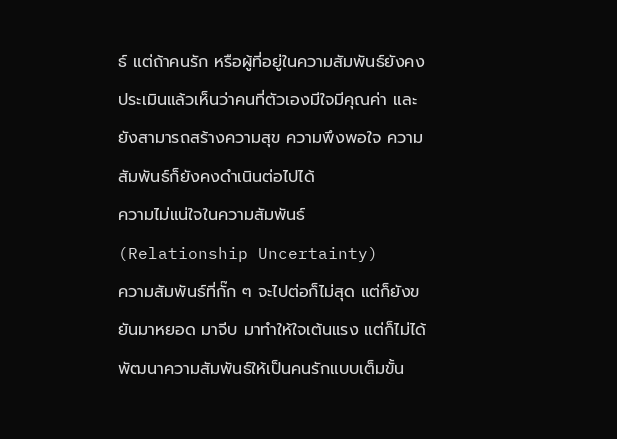ธ์ แต่ถ้าคนรัก หรือผู้ที่อยู่ในความสัมพันธ์ยังคงประเมินแล้วเห็นว่าคนที่ตัวเองมีใจมีคุณค่า และยังสามารถสร้างความสุข ความพึงพอใจ ความสัมพันธ์ก็ยังคงดำเนินต่อไปได้
ความไม่แน่ใจในความสัมพันธ์ (Relationship Uncertainty)
ความสัมพันธ์ที่กั๊ก ๆ จะไปต่อก็ไม่สุด แต่ก็ยังขยันมาหยอด มาจีบ มาทำให้ใจเต้นแรง แต่ก็ไม่ได้พัฒนาความสัมพันธ์ให้เป็นคนรักแบบเต็มขั้น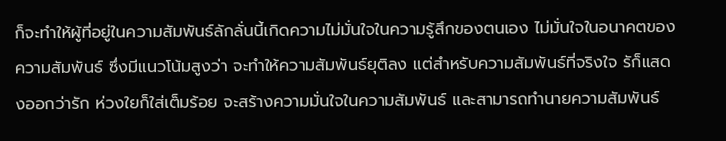ก็จะทำให้ผู้ที่อยู่ในความสัมพันธ์ลักลั่นนี้เกิดความไม่มั่นใจในความรู้สึกของตนเอง ไม่มั่นใจในอนาคตของความสัมพันธ์ ซึ่งมีแนวโน้มสูงว่า จะทำให้ความสัมพันธ์ยุติลง แต่สำหรับความสัมพันธ์ที่จริงใจ รัก็แสดงออกว่ารัก ห่วงใยก็ใส่เต็มร้อย จะสร้างความมั่นใจในความสัมพันธ์ และสามารถทำนายความสัมพันธ์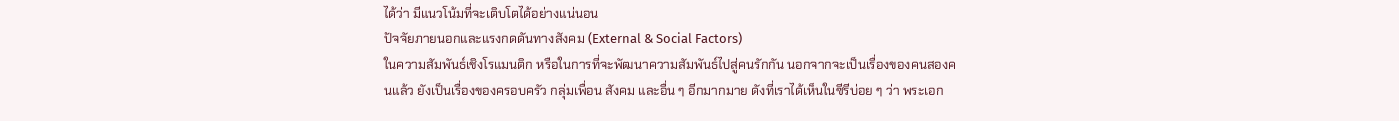ได้ว่า มีแนวโน้มที่จะเติบโตได้อย่างแน่นอน
ปัจจัยภายนอกและแรงกดดันทางสังคม (External & Social Factors)
ในความสัมพันธ์เชิงโรแมนติก หรือในการที่จะพัฒนาความสัมพันธ์ไปสู่คนรักกัน นอกจากจะเป็นเรื่องของคนสองคนแล้ว ยังเป็นเรื่องของครอบครัว กลุ่มเพื่อน สังคม และอื่น ๆ อีกมากมาย ดังที่เราได้เห็นในซีรีบ่อย ๆ ว่า พระเอก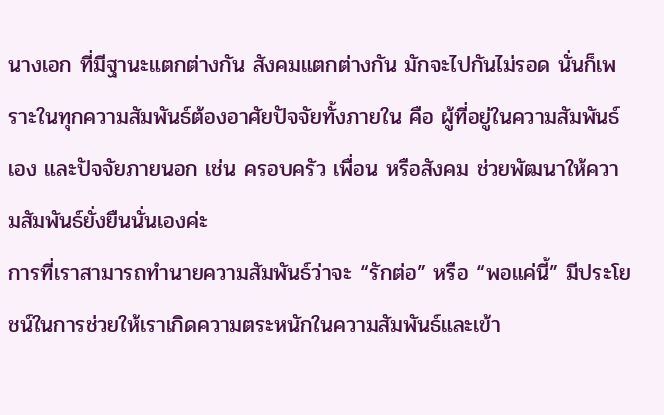นางเอก ที่มีฐานะแตกต่างกัน สังคมแตกต่างกัน มักจะไปกันไม่รอด นั่นก็เพราะในทุกความสัมพันธ์ต้องอาศัยปัจจัยทั้งภายใน คือ ผู้ที่อยู่ในความสัมพันธ์เอง และปัจจัยภายนอก เช่น ครอบครัว เพื่อน หรือสังคม ช่วยพัฒนาให้ความสัมพันธ์ยั่งยืนนั่นเองค่ะ
การที่เราสามารถทำนายความสัมพันธ์ว่าจะ “รักต่อ” หรือ “พอแค่นี้” มีประโยชน์ในการช่วยให้เราเกิดความตระหนักในความสัมพันธ์และเข้า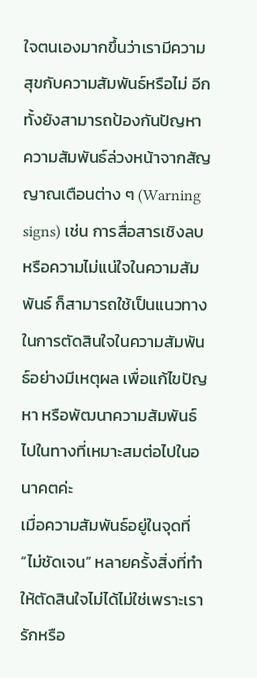ใจตนเองมากขึ้นว่าเรามีความสุขกับความสัมพันธ์หรือไม่ อีกทั้งยังสามารถป้องกันปัญหาความสัมพันธ์ล่วงหน้าจากสัญญาณเตือนต่าง ๆ (Warning signs) เช่น การสื่อสารเชิงลบ หรือความไม่แน่ใจในความสัมพันธ์ ก็สามารถใช้เป็นแนวทางในการตัดสินใจในความสัมพันธ์อย่างมีเหตุผล เพื่อแก้ไขปัญหา หรือพัฒนาความสัมพันธ์ไปในทางที่เหมาะสมต่อไปในอนาคตค่ะ
เมื่อความสัมพันธ์อยู่ในจุดที่ “ไม่ชัดเจน” หลายครั้งสิ่งที่ทำให้ตัดสินใจไม่ได้ไม่ใช่เพราะเรารักหรือ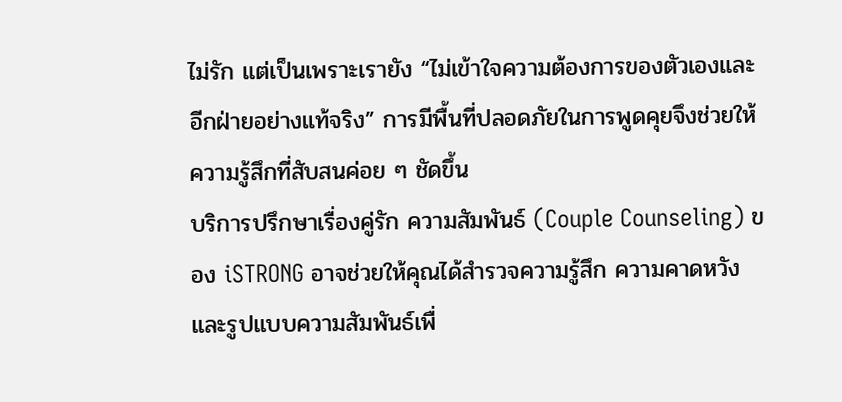ไม่รัก แต่เป็นเพราะเรายัง “ไม่เข้าใจความต้องการของตัวเองและอีกฝ่ายอย่างแท้จริง” การมีพื้นที่ปลอดภัยในการพูดคุยจึงช่วยให้ความรู้สึกที่สับสนค่อย ๆ ชัดขึ้น
บริการปรึกษาเรื่องคู่รัก ความสัมพันธ์ (Couple Counseling) ของ iSTRONG อาจช่วยให้คุณได้สำรวจความรู้สึก ความคาดหวัง และรูปแบบความสัมพันธ์เพื่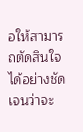อให้สามารถตัดสินใจได้อย่างชัดเจนว่าจะ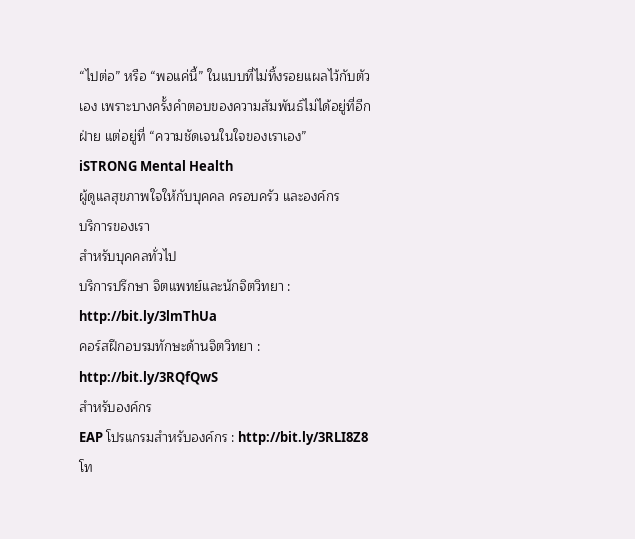“ไปต่อ” หรือ “พอแค่นี้” ในแบบที่ไม่ทิ้งรอยแผลไว้กับตัวเอง เพราะบางครั้งคำตอบของความสัมพันธ์ไม่ได้อยู่ที่อีกฝ่าย แต่อยู่ที่ “ความชัดเจนในใจของเราเอง”
iSTRONG Mental Health
ผู้ดูแลสุขภาพใจให้กับบุคคล ครอบครัว และองค์กร
บริการของเรา
สำหรับบุคคลทั่วไป
บริการปรึกษา จิตแพทย์และนักจิตวิทยา : http://bit.ly/3lmThUa
คอร์สฝึกอบรมทักษะด้านจิตวิทยา : http://bit.ly/3RQfQwS
สำหรับองค์กร
EAP โปรแกรมสำหรับองค์กร : http://bit.ly/3RLI8Z8
โท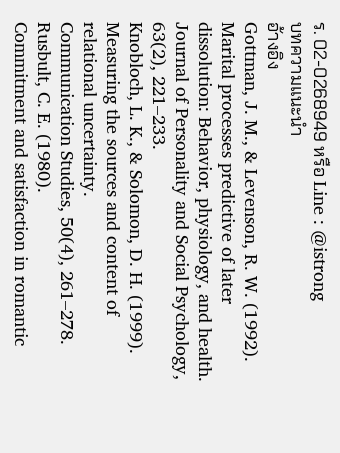ร. 02-0268949 หรือ Line : @istrong
บทความแนะนำ
อ้างอิง
Gottman, J. M., & Levenson, R. W. (1992).
Marital processes predictive of later dissolution: Behavior, physiology, and health.
Journal of Personality and Social Psychology, 63(2), 221–233.
Knobloch, L. K., & Solomon, D. H. (1999).
Measuring the sources and content of relational uncertainty.
Communication Studies, 50(4), 261–278.
Rusbult, C. E. (1980).
Commitment and satisfaction in romantic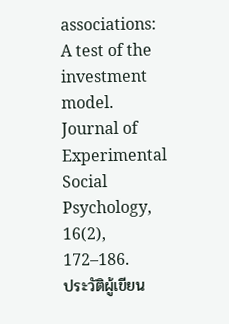associations: A test of the investment model.
Journal of Experimental Social Psychology, 16(2), 172–186.
ประวัติผู้เขียน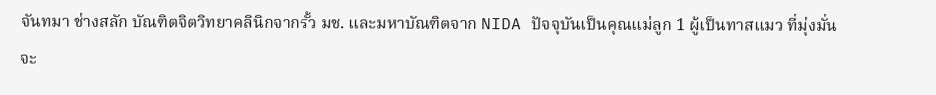จันทมา ช่างสลัก บัณฑิตจิตวิทยาคลินิกจากรั้ว มช. และมหาบัณฑิตจาก NIDA ปัจจุบันเป็นคุณแม่ลูก 1 ผู้เป็นทาสแมว ที่มุ่งมั่นจะ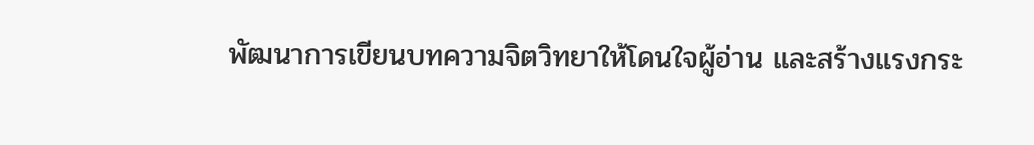พัฒนาการเขียนบทความจิตวิทยาให้โดนใจผู้อ่าน และสร้างแรงกระ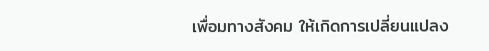เพื่อมทางสังคม ให้เกิดการเปลี่ยนแปลง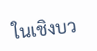ในเชิงบว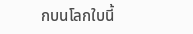กบนโลกใบนี้